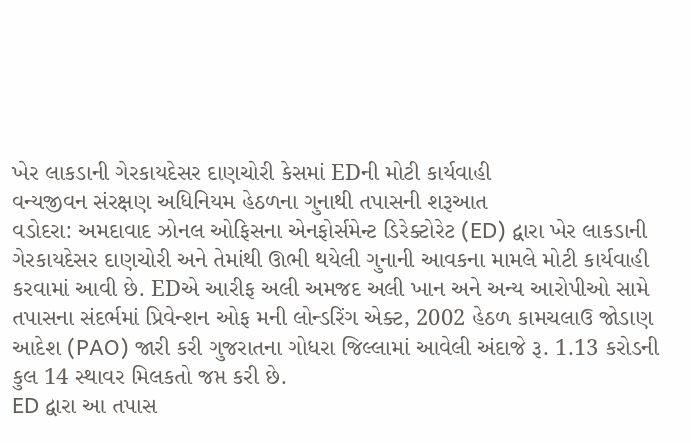ખેર લાકડાની ગેરકાયદેસર દાણચોરી કેસમાં EDની મોટી કાર્યવાહી
વન્યજીવન સંરક્ષણ અધિનિયમ હેઠળના ગુનાથી તપાસની શરૂઆત
વડોદરા: અમદાવાદ ઝોનલ ઓફિસના એનફોર્સમેન્ટ ડિરેક્ટોરેટ (ED) દ્વારા ખેર લાકડાની ગેરકાયદેસર દાણચોરી અને તેમાંથી ઊભી થયેલી ગુનાની આવકના મામલે મોટી કાર્યવાહી કરવામાં આવી છે. EDએ આરીફ અલી અમજદ અલી ખાન અને અન્ય આરોપીઓ સામે તપાસના સંદર્ભમાં પ્રિવેન્શન ઓફ મની લોન્ડરિંગ એક્ટ, 2002 હેઠળ કામચલાઉ જોડાણ આદેશ (PAO) જારી કરી ગુજરાતના ગોધરા જિલ્લામાં આવેલી અંદાજે રૂ. 1.13 કરોડની કુલ 14 સ્થાવર મિલકતો જપ્ત કરી છે.
ED દ્વારા આ તપાસ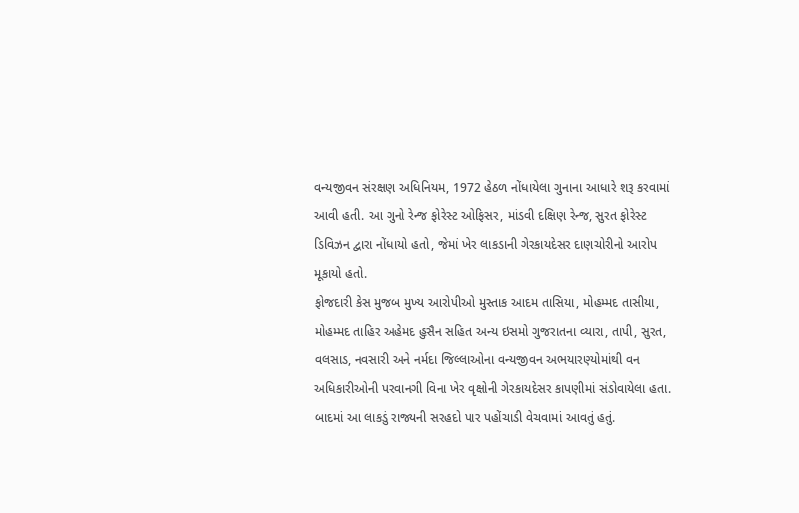વન્યજીવન સંરક્ષણ અધિનિયમ, 1972 હેઠળ નોંધાયેલા ગુનાના આધારે શરૂ કરવામાં આવી હતી. આ ગુનો રેન્જ ફોરેસ્ટ ઓફિસર, માંડવી દક્ષિણ રેન્જ, સુરત ફોરેસ્ટ ડિવિઝન દ્વારા નોંધાયો હતો, જેમાં ખેર લાકડાની ગેરકાયદેસર દાણચોરીનો આરોપ મૂકાયો હતો.
ફોજદારી કેસ મુજબ મુખ્ય આરોપીઓ મુસ્તાક આદમ તાસિયા, મોહમ્મદ તાસીયા, મોહમ્મદ તાહિર અહેમદ હુસૈન સહિત અન્ય ઇસમો ગુજરાતના વ્યારા, તાપી, સુરત, વલસાડ, નવસારી અને નર્મદા જિલ્લાઓના વન્યજીવન અભયારણ્યોમાંથી વન અધિકારીઓની પરવાનગી વિના ખેર વૃક્ષોની ગેરકાયદેસર કાપણીમાં સંડોવાયેલા હતા. બાદમાં આ લાકડું રાજ્યની સરહદો પાર પહોંચાડી વેચવામાં આવતું હતું.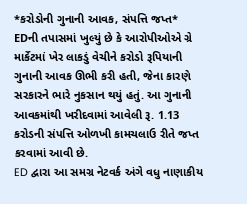*કરોડોની ગુનાની આવક, સંપત્તિ જપ્ત*
EDની તપાસમાં ખુલ્યું છે કે આરોપીઓએ ગ્રે માર્કેટમાં ખેર લાકડું વેચીને કરોડો રૂપિયાની ગુનાની આવક ઊભી કરી હતી, જેના કારણે સરકારને ભારે નુકસાન થયું હતું. આ ગુનાની આવકમાંથી ખરીદવામાં આવેલી રૂ. 1.13 કરોડની સંપત્તિ ઓળખી કામચલાઉ રીતે જપ્ત કરવામાં આવી છે.
ED દ્વારા આ સમગ્ર નેટવર્ક અંગે વધુ નાણાકીય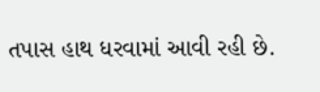તપાસ હાથ ધરવામાં આવી રહી છે.